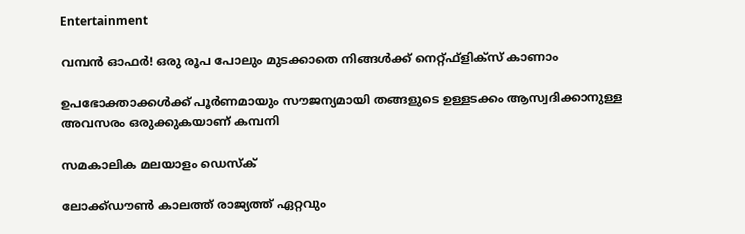Entertainment

വമ്പൻ ഓഫർ! ഒരു രൂപ പോലും മുടക്കാതെ നിങ്ങൾക്ക് നെറ്റ്ഫ്ളിക്സ് കാണാം

ഉപഭോക്താക്കൾക്ക് പൂർണമായും സൗജന്യമായി തങ്ങളുടെ ഉള്ളടക്കം ആസ്വദിക്കാനുള്ള അവസരം ഒരുക്കുകയാണ് കമ്പനി

സമകാലിക മലയാളം ഡെസ്ക്

ലോക്ക്ഡൗൺ കാലത്ത് രാജ്യത്ത് ഏറ്റവും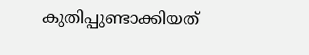കുതിപ്പുണ്ടാക്കിയത്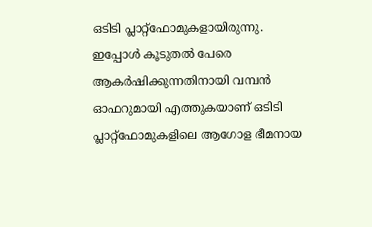ഒടിടി പ്ലാറ്റ്ഫോമുകളായിരുന്നു. ഇപ്പോൾ കൂടുതൽ പേരെ ആകർഷിക്കുന്നതിനായി വമ്പൻ ഓഫറുമായി എത്തുകയാണ് ഒടിടി പ്ലാറ്റ്ഫോമുകളിലെ ആഗോള ഭീമനായ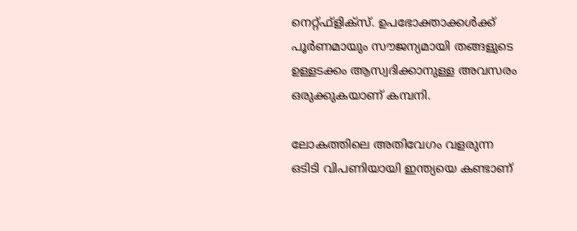നെറ്റ്ഫ്ളിക്സ്. ഉപഭോക്താക്കൾക്ക് പൂർണമായും സൗജന്യമായി തങ്ങളുടെ ഉള്ളടക്കം ആസ്വദിക്കാനുള്ള അവസരം ഒരുക്കുകയാണ് കമ്പനി.

ലോകത്തിലെ അതിവേഗം വളരുന്ന ഒടിടി വിപണിയായി ഇന്ത്യയെ കണ്ടാണ്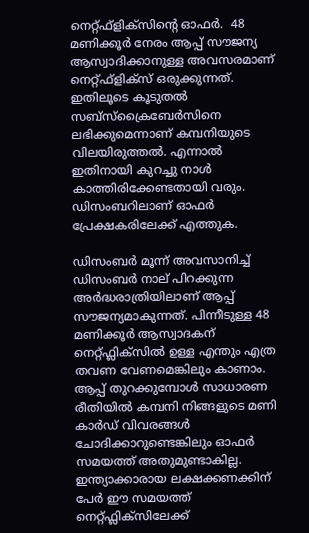നെറ്റ്ഫ്ളിക്സിന്റെ ഓഫർ.  48 മണിക്കൂർ നേരം ആപ്പ് സൗജന്യ ആസ്വാദിക്കാനുള്ള അവസരമാണ് നെറ്റ്ഫ്ളിക്സ് ഒരുക്കുന്നത്. ഇതിലൂടെ കൂടുതൽ സബ്സ്ക്രൈബേർസിനെ ലഭിക്കുമെന്നാണ് കമ്പനിയുടെ വിലയിരുത്തൽ. എന്നാൽ ഇതിനായി കുറച്ചു നാൾ കാത്തിരിക്കേണ്ടതായി വരും. ഡിസംബറിലാണ് ഓഫർ പ്രേക്ഷകരിലേക്ക് എത്തുക.

ഡിസംബർ മൂന്ന് അവസാനിച്ച് ഡിസംബർ നാല് പിറക്കുന്ന അർദ്ധരാത്രിയിലാണ് ആപ്പ് സൗജന്യമാകുന്നത്. പിന്നീടുള്ള 48 മണിക്കൂർ ആസ്വാദകന് നെറ്റ്ഫ്ലിക്സിൽ ഉള്ള എന്തും എത്ര തവണ വേണമെങ്കിലും കാണാം. ആപ്പ് തുറക്കുമ്പോൾ സാധാരണ രീതിയിൽ കമ്പനി നിങ്ങളുടെ മണി കാർഡ് വിവരങ്ങൾ ചോദിക്കാറുണ്ടെങ്കിലും ഓഫർ സമയത്ത് അതുമുണ്ടാകില്ല. ഇന്ത്യാക്കാരായ ലക്ഷക്കണക്കിന് പേർ ഈ സമയത്ത് നെറ്റ്ഫ്ലിക്സിലേക്ക്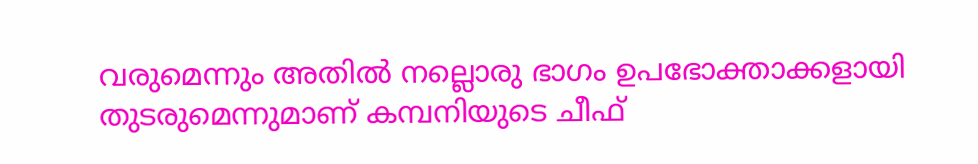വരുമെന്നും അതിൽ നല്ലൊരു ഭാഗം ഉപഭോക്താക്കളായി തുടരുമെന്നുമാണ് കമ്പനിയുടെ ചീഫ്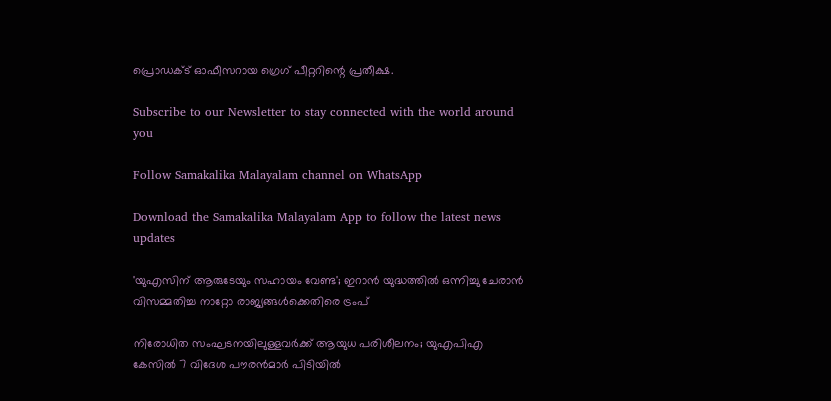പ്രൊഡക്ട് ഓഫീസറായ ഗ്രെഗ് പീറ്ററിന്റെ പ്രതീക്ഷ.

Subscribe to our Newsletter to stay connected with the world around you

Follow Samakalika Malayalam channel on WhatsApp

Download the Samakalika Malayalam App to follow the latest news updates

'യുഎസിന് ആരുടേയും സഹായം വേണ്ട'; ഇറാൻ യുദ്ധത്തിൽ ഒന്നിച്ചു ചേരാൻ വിസമ്മതിച്ച നാറ്റോ രാജ്യങ്ങൾക്കെതിരെ ട്രംപ്

നിരോധിത സംഘടനയിലുള്ളവർക്ക് ആയുധ പരിശീലനം; യുഎപിഎ കേസിൽ 7 വിദേശ പൗരൻമാർ പിടിയിൽ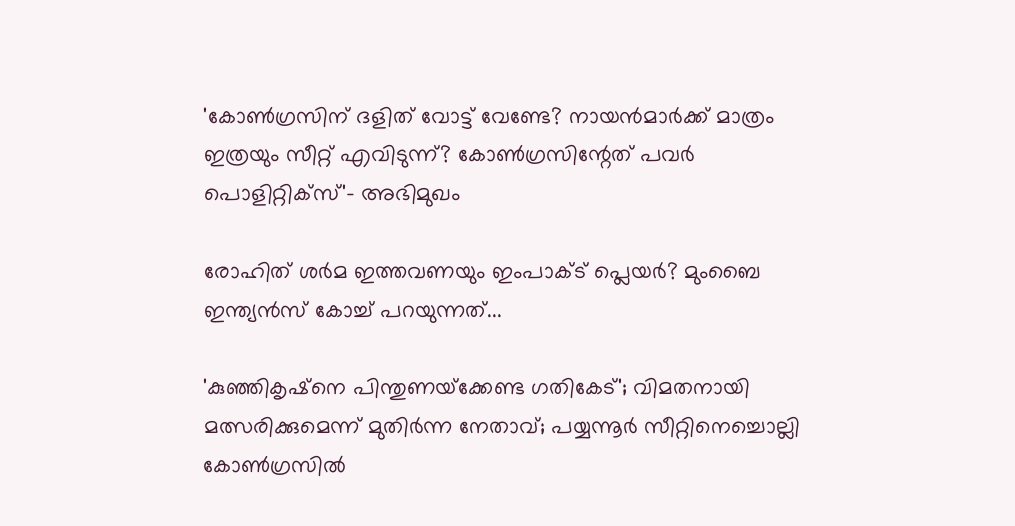'കോണ്‍ഗ്രസിന് ദളിത് വോട്ട് വേണ്ടേ? നായന്‍മാര്‍ക്ക് മാത്രം ഇത്രയും സീറ്റ് എവിടുന്ന്? കോണ്‍ഗ്രസിന്റേത് പവര്‍ പൊളിറ്റിക്‌സ്'- അഭിമുഖം

രോഹിത് ശര്‍മ ഇത്തവണയും ഇംപാക്ട് പ്ലെയര്‍? മുംബൈ ഇന്ത്യന്‍സ് കോച്ച് പറയുന്നത്...

'കുഞ്ഞികൃഷ്‌നെ പിന്തുണയ്‌ക്കേണ്ട ഗതികേട്'; വിമതനായി മത്സരിക്കുമെന്ന് മുതിര്‍ന്ന നേതാവ്; പയ്യന്നൂര്‍ സീറ്റിനെച്ചൊല്ലി കോണ്‍ഗ്രസില്‍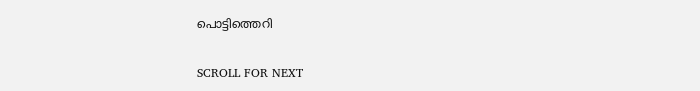പൊട്ടിത്തെറി

SCROLL FOR NEXT